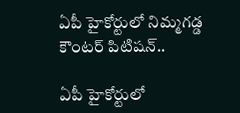ఏపీ హైకోర్టులో నిమ్మగడ్డ కౌంటర్ పిటిషన్..

ఏపీ హైకోర్టులో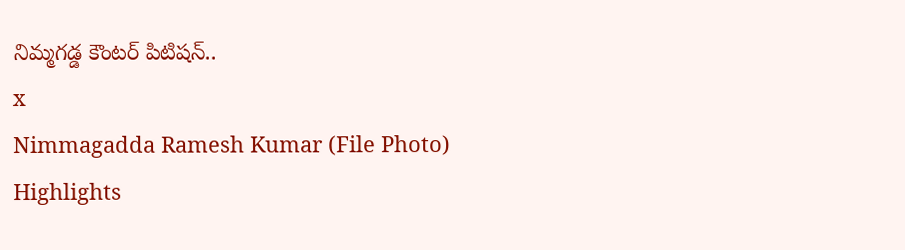నిమ్మగడ్డ కౌంటర్ పిటిషన్..
x
Nimmagadda Ramesh Kumar (File Photo)
Highlights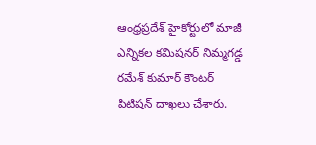ఆంధ్రప్రదేశ్ హైకోర్టులో మాజీ ఎన్నికల కమిషనర్ నిమ్మగడ్డ రమేశ్ కుమార్ కౌంటర్ పిటిషన్ దాఖలు చేశారు.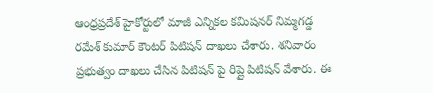ఆంధ్రప్రదేశ్ హైకోర్టులో మాజీ ఎన్నికల కమిషనర్ నిమ్మగడ్డ రమేశ్ కుమార్ కౌంటర్ పిటిషన్ దాఖలు చేశారు. శనివారం ప్రభుత్వం దాఖలు చేసిన పిటిషన్ పై రిప్లై పిటిషన్ వేశారు. ఈ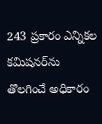243 ప్రకారం ఎన్నికల కమిషనర్‌ను తొలగించే అధికారం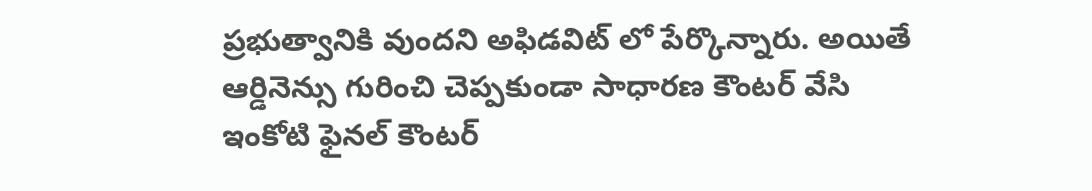ప్రభుత్వానికి వుందని అఫిడవిట్ లో పేర్కొన్నారు. అయితే ఆర్డినెన్సు గురించి చెప్పకుండా సాధారణ కౌంటర్ వేసి ఇంకోటి ఫైనల్ కౌంటర్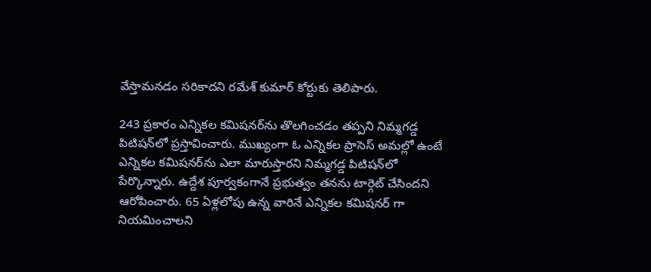వేస్తామనడం సరికాదని రమేశ్ కుమార్ కోర్టుకు తెలిపారు.

243 ప్రకారం ఎన్నికల కమిషనర్‌ను తొలగించడం తప్పని నిమ్మగడ్డ పిటిషన్‌లో ప్రస్తావించారు. ముఖ్యంగా ఓ ఎన్నికల ప్రాసెస్ అమల్లో ఉంటే ఎన్నికల కమిషనర్‌ను ఎలా మారుస్తారని నిమ్మగడ్డ పిటిషన్‌లో పేర్కొన్నారు. ఉద్దేశ పూర్వకంగానే ప్రభుత్వం తనను టార్గెట్ చేసిందని ఆరోపించారు. 65 ఏళ్లలోపు ఉన్న వారినే ఎన్నికల కమిషనర్ గా నియమించాలని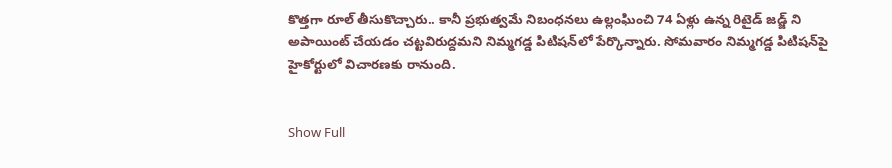కొత్తగా రూల్ తీసుకొచ్చారు.. కానీ ప్రభుత్వమే నిబంధనలు ఉల్లంఘించి 74 ఏళ్లు ఉన్న రిటైడ్ జడ్జ్ ని అపాయింట్ చేయడం చట్టవిరుద్దమని నిమ్మగడ్డ పిటిషన్‌లో పేర్కొన్నారు. సోమవారం నిమ్మగడ్డ పిటిషన్‌పై హైకోర్టులో విచారణకు రానుంది.


Show Full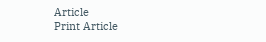Article
Print Article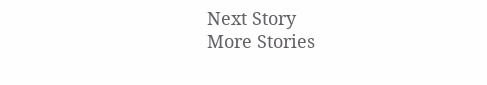Next Story
More Stories